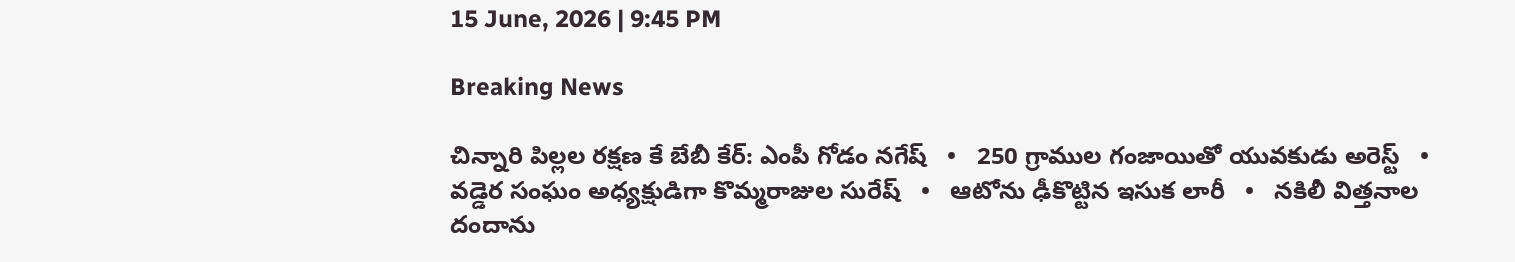15 June, 2026 | 9:45 PM

Breaking News

చిన్నారి పిల్లల రక్షణ కే బేబీ కేర్: ఎంపీ గోడం నగేష్   •   250 గ్రాముల గంజాయితో యువకుడు అరెస్ట్   •   వడ్డెర సంఘం అధ్యక్షుడిగా కొమ్మరాజుల సురేష్   •   ఆటోను ఢీకొట్టిన ఇసుక లారీ   •   నకిలీ విత్తనాల దందాను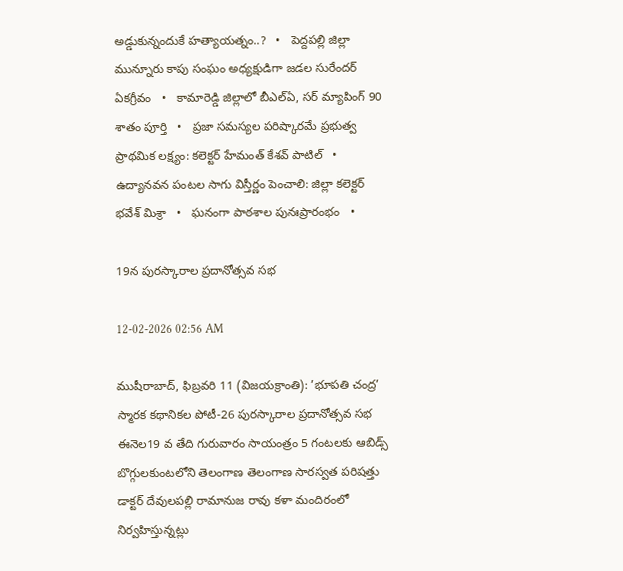అడ్డుకున్నందుకే హత్యాయత్నం..?   •   పెద్దపల్లి జిల్లా మున్నూరు కాపు సంఘం అధ్యక్షుడిగా జడల సురేందర్ ఏకగ్రీవం   •   కామారెడ్డి జిల్లాలో బీఎల్ఏ, సర్ మ్యాపింగ్ 90 శాతం పూర్తి   •   ప్రజా సమస్యల పరిష్కారమే ప్రభుత్వ ప్రాథమిక లక్ష్యం: కలెక్టర్ హేమంత్ కేశవ్ పాటిల్   •   ఉద్యానవన పంటల సాగు విస్తీర్ణం పెంచాలి: జిల్లా కలెక్టర్ భవేశ్ మిశ్రా   •   ఘనంగా పాఠశాల పునఃప్రారంభం   •

19న పురస్కారాల ప్రదానోత్సవ సభ

12-02-2026 02:56 AM

ముషీరాబాద్, ఫిబ్రవరి 11 (విజయక్రాంతి): ’భూపతి చంద్ర’ స్మారక కథానికల పోటీ-26 పురస్కారాల ప్రదానోత్సవ సభ ఈనెల19 వ తేది గురువారం సాయంత్రం 5 గంటలకు ఆబిడ్స్ బొగ్గులకుంటలోని తెలంగాణ తెలంగాణ సారస్వత పరిషత్తు డాక్టర్ దేవులపల్లి రామానుజ రావు కళా మందిరంలో నిర్వహిస్తున్నట్లు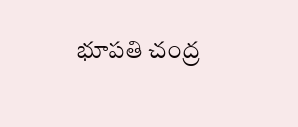భూపతి చంద్ర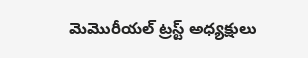మెమొరీయల్ ట్రస్ట్ అధ్యక్షులు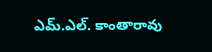ఎమ్.ఎల్. కాంతారావు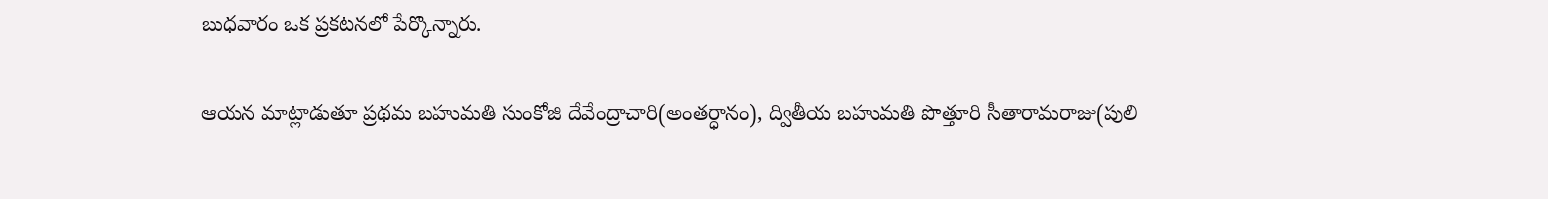బుధవారం ఒక ప్రకటనలో పేర్కొన్నారు.

ఆయన మాట్లాడుతూ ప్రథమ బహుమతి సుంకోజి దేవేంద్రాచారి(అంతర్ధానం), ద్వితీయ బహుమతి పొత్తూరి సీతారామరాజు(పులి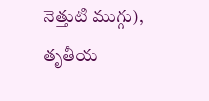నెత్తుటి ముగ్గు), తృతీయ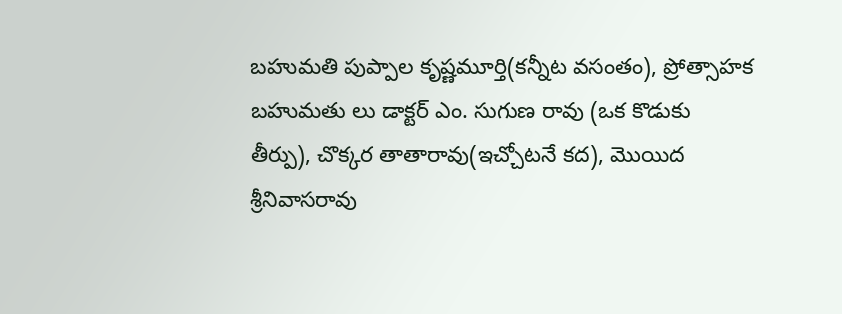బహుమతి పుప్పాల కృష్ణమూర్తి(కన్నీట వసంతం), ప్రోత్సాహక బహుమతు లు డాక్టర్ ఎం. సుగుణ రావు (ఒక కొడుకు తీర్పు), చొక్కర తాతారావు(ఇచ్చోటనే కద), మొయిద శ్రీనివాసరావు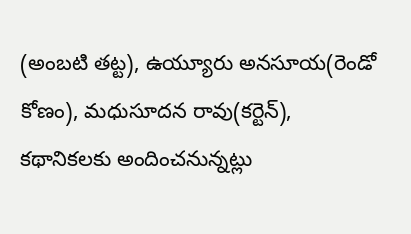(అంబటి తట్ట), ఉయ్యూరు అనసూయ(రెండో కోణం), మధుసూదన రావు(కర్టెన్), కథానికలకు అందించనున్నట్లు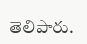తెలిపారు.